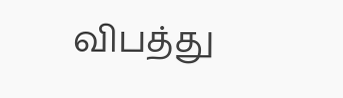விபத்து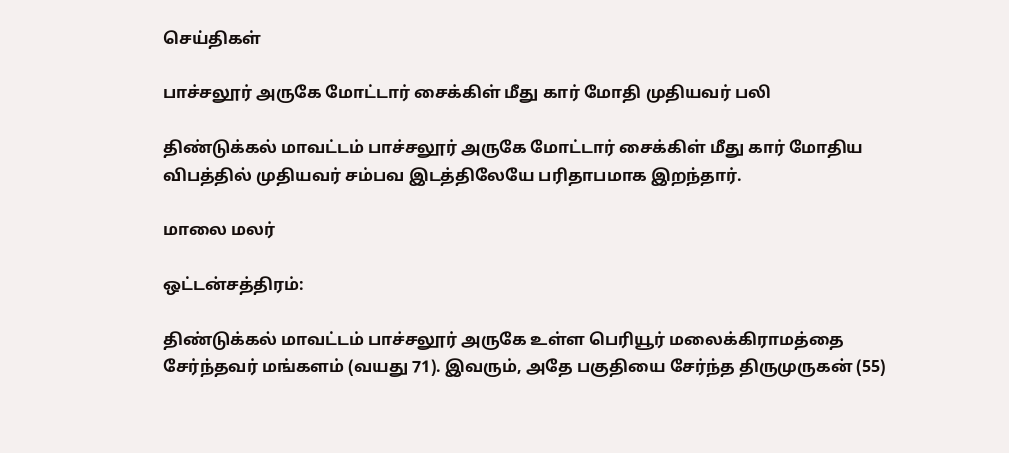செய்திகள்

பாச்சலூர் அருகே மோட்டார் சைக்கிள் மீது கார் மோதி முதியவர் பலி

திண்டுக்கல் மாவட்டம் பாச்சலூர் அருகே மோட்டார் சைக்கிள் மீது கார் மோதிய விபத்தில் முதியவர் சம்பவ இடத்திலேயே பரிதாபமாக இறந்தார்.

மாலை மலர்

ஒட்டன்சத்திரம்:

திண்டுக்கல் மாவட்டம் பாச்சலூர் அருகே உள்ள பெரியூர் மலைக்கிராமத்தை சேர்ந்தவர் மங்களம் (வயது 71). இவரும், அதே பகுதியை சேர்ந்த திருமுருகன் (55)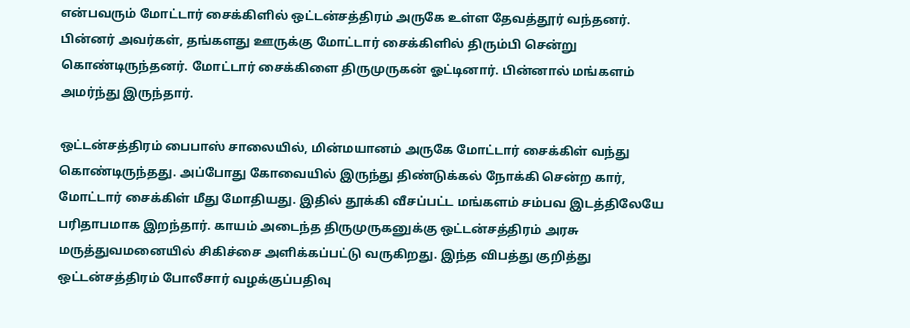என்பவரும் மோட்டார் சைக்கிளில் ஒட்டன்சத்திரம் அருகே உள்ள தேவத்தூர் வந்தனர். பின்னர் அவர்கள், தங்களது ஊருக்கு மோட்டார் சைக்கிளில் திரும்பி சென்று கொண்டிருந்தனர். மோட்டார் சைக்கிளை திருமுருகன் ஓட்டினார். பின்னால் மங்களம் அமர்ந்து இருந்தார்.

ஒட்டன்சத்திரம் பைபாஸ் சாலையில், மின்மயானம் அருகே மோட்டார் சைக்கிள் வந்து கொண்டிருந்தது. அப்போது கோவையில் இருந்து திண்டுக்கல் நோக்கி சென்ற கார், மோட்டார் சைக்கிள் மீது மோதியது. இதில் தூக்கி வீசப்பட்ட மங்களம் சம்பவ இடத்திலேயே பரிதாபமாக இறந்தார். காயம் அடைந்த திருமுருகனுக்கு ஒட்டன்சத்திரம் அரசு மருத்துவமனையில் சிகிச்சை அளிக்கப்பட்டு வருகிறது. இந்த விபத்து குறித்து ஒட்டன்சத்திரம் போலீசார் வழக்குப்பதிவு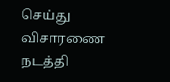செய்து விசாரணை நடத்தி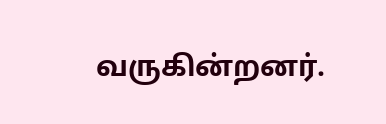வருகின்றனர்.